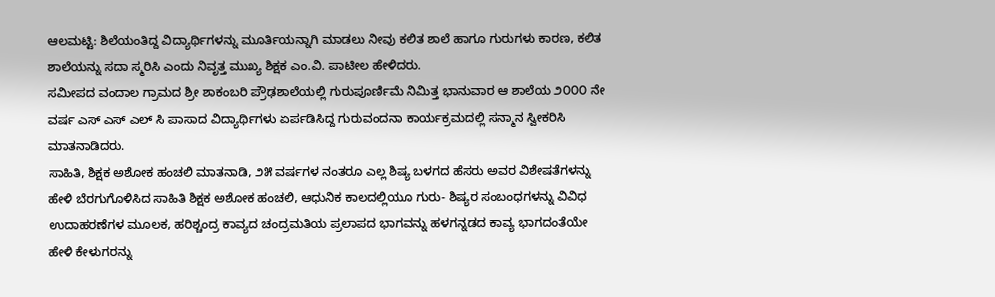ಆಲಮಟ್ಟಿ: ಶಿಲೆಯಂತಿದ್ದ ವಿದ್ಯಾರ್ಥಿಗಳನ್ನು ಮೂರ್ತಿಯನ್ನಾಗಿ ಮಾಡಲು ನೀವು ಕಲಿತ ಶಾಲೆ ಹಾಗೂ ಗುರುಗಳು ಕಾರಣ, ಕಲಿತ ಶಾಲೆಯನ್ನು ಸದಾ ಸ್ಮರಿಸಿ ಎಂದು ನಿವೃತ್ತ ಮುಖ್ಯ ಶಿಕ್ಷಕ ಎಂ.ವಿ. ಪಾಟೀಲ ಹೇಳಿದರು.
ಸಮೀಪದ ವಂದಾಲ ಗ್ರಾಮದ ಶ್ರೀ ಶಾಕಂಬರಿ ಪ್ರೌಢಶಾಲೆಯಲ್ಲಿ ಗುರುಪೂರ್ಣಿಮೆ ನಿಮಿತ್ತ ಭಾನುವಾರ ಆ ಶಾಲೆಯ ೨೦೦೦ ನೇ ವರ್ಷ ಎಸ್ ಎಸ್ ಎಲ್ ಸಿ ಪಾಸಾದ ವಿದ್ಯಾರ್ಥಿಗಳು ಏರ್ಪಡಿಸಿದ್ದ ಗುರುವಂದನಾ ಕಾರ್ಯಕ್ರಮದಲ್ಲಿ ಸನ್ಮಾನ ಸ್ವೀಕರಿಸಿ ಮಾತನಾಡಿದರು.
ಸಾಹಿತಿ, ಶಿಕ್ಷಕ ಅಶೋಕ ಹಂಚಲಿ ಮಾತನಾಡಿ, ೨೫ ವರ್ಷಗಳ ನಂತರೂ ಎಲ್ಲ ಶಿಷ್ಯ ಬಳಗದ ಹೆಸರು ಅವರ ವಿಶೇಷತೆಗಳನ್ನು ಹೇಳಿ ಬೆರಗುಗೊಳಿಸಿದ ಸಾಹಿತಿ ಶಿಕ್ಷಕ ಅಶೋಕ ಹಂಚಲಿ, ಆಧುನಿಕ ಕಾಲದಲ್ಲಿಯೂ ಗುರು- ಶಿಷ್ಯರ ಸಂಬಂಧಗಳನ್ನು ವಿವಿಧ ಉದಾಹರಣೆಗಳ ಮೂಲಕ, ಹರಿಶ್ಚಂದ್ರ ಕಾವ್ಯದ ಚಂದ್ರಮತಿಯ ಪ್ರಲಾಪದ ಭಾಗವನ್ನು ಹಳಗನ್ನಡದ ಕಾವ್ಯ ಭಾಗದಂತೆಯೇ ಹೇಳಿ ಕೇಳುಗರನ್ನು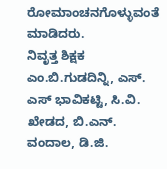ರೋಮಾಂಚನಗೊಳ್ಳುವಂತೆ ಮಾಡಿದರು.
ನಿವೃತ್ತ ಶಿಕ್ಷಕ ಎಂ.ಬಿ.ಗುಡದಿನ್ನಿ, ಎಸ್. ಎಸ್ ಭಾವಿಕಟ್ಟಿ, ಸಿ.ವಿ. ಖೇಡದ, ಬಿ.ಎನ್. ವಂದಾಲ, ಡಿ.ಜಿ.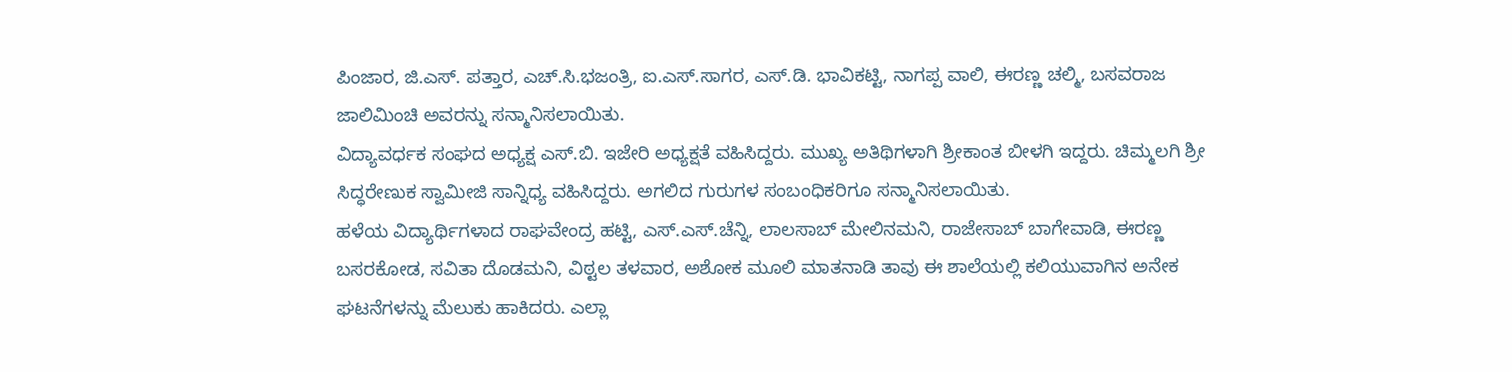ಪಿಂಜಾರ, ಜಿ.ಎಸ್. ಪತ್ತಾರ, ಎಚ್.ಸಿ.ಭಜಂತ್ರಿ, ಐ.ಎಸ್.ಸಾಗರ, ಎಸ್.ಡಿ. ಭಾವಿಕಟ್ಟಿ, ನಾಗಪ್ಪ ವಾಲಿ, ಈರಣ್ಣ ಚಲ್ಮಿ, ಬಸವರಾಜ ಜಾಲಿಮಿಂಚಿ ಅವರನ್ನು ಸನ್ಮಾನಿಸಲಾಯಿತು.
ವಿದ್ಯಾವರ್ಧಕ ಸಂಘದ ಅಧ್ಯಕ್ಷ ಎಸ್.ಬಿ. ಇಜೇರಿ ಅಧ್ಯಕ್ಷತೆ ವಹಿಸಿದ್ದರು. ಮುಖ್ಯ ಅತಿಥಿಗಳಾಗಿ ಶ್ರೀಕಾಂತ ಬೀಳಗಿ ಇದ್ದರು. ಚಿಮ್ಮಲಗಿ ಶ್ರೀ ಸಿದ್ಧರೇಣುಕ ಸ್ವಾಮೀಜಿ ಸಾನ್ನಿಧ್ಯ ವಹಿಸಿದ್ದರು. ಅಗಲಿದ ಗುರುಗಳ ಸಂಬಂಧಿಕರಿಗೂ ಸನ್ಮಾನಿಸಲಾಯಿತು.
ಹಳೆಯ ವಿದ್ಯಾರ್ಥಿಗಳಾದ ರಾಘವೇಂದ್ರ ಹಟ್ಟಿ, ಎಸ್.ಎಸ್.ಚೆನ್ನಿ, ಲಾಲಸಾಬ್ ಮೇಲಿನಮನಿ, ರಾಜೇಸಾಬ್ ಬಾಗೇವಾಡಿ, ಈರಣ್ಣ ಬಸರಕೋಡ, ಸವಿತಾ ದೊಡಮನಿ, ವಿಠ್ಟಲ ತಳವಾರ, ಅಶೋಕ ಮೂಲಿ ಮಾತನಾಡಿ ತಾವು ಈ ಶಾಲೆಯಲ್ಲಿ ಕಲಿಯುವಾಗಿನ ಅನೇಕ ಘಟನೆಗಳನ್ನು ಮೆಲುಕು ಹಾಕಿದರು. ಎಲ್ಲಾ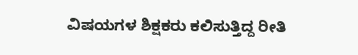ವಿಷಯಗಳ ಶಿಕ್ಷಕರು ಕಲಿಸುತ್ತಿದ್ದ ರೀತಿ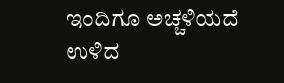ಇಂದಿಗೂ ಅಚ್ಚಳಿಯದೆ ಉಳಿದ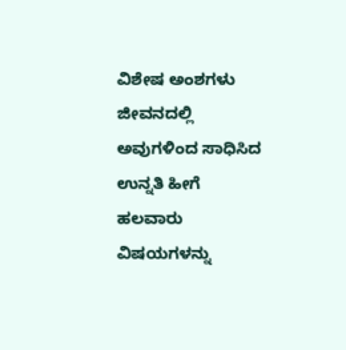ವಿಶೇಷ ಅಂಶಗಳು ಜೀವನದಲ್ಲಿ ಅವುಗಳಿಂದ ಸಾಧಿಸಿದ ಉನ್ನತಿ ಹೀಗೆ ಹಲವಾರು ವಿಷಯಗಳನ್ನು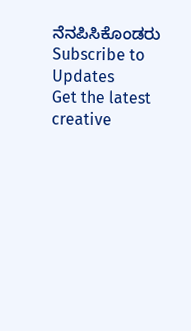ನೆನಪಿಸಿಕೊಂಡರು
Subscribe to Updates
Get the latest creative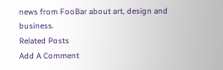news from FooBar about art, design and business.
Related Posts
Add A Comment